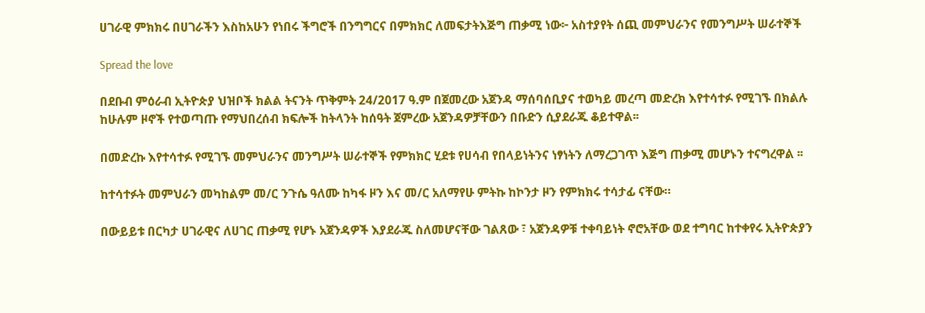ሀገራዊ ምክክሩ በሀገራችን እስከአሁን የነበሩ ችግሮች በንግግርና በምክክር ለመፍታትእጅግ ጠቃሚ ነው፦ አስተያየት ሰጪ መምህራንና የመንግሥት ሠራተኞች

Spread the love

በደቡብ ምዕራብ ኢትዮጵያ ህዝቦች ክልል ትናንት ጥቅምት 24/2017 ዓ.ም በጀመረው አጀንዳ ማሰባሰቢያና ተወካይ መረጣ መድረክ እየተሳተፉ የሚገኙ በክልሉ ከሁሉም ዞኖች የተወጣጡ የማህበረሰብ ክፍሎች ከትላንት ከሰዓት ጀምረው አጀንዳዎቻቸውን በቡድን ሲያደራጁ ቆይተዋል፡፡

በመድረኩ እየተሳተፉ የሚገኙ መምህራንና መንግሥት ሠራተኞች የምክክር ሂደቱ የሀሳብ የበላይነትንና ነፃነትን ለማረጋገጥ እጅግ ጠቃሚ መሆኑን ተናግረዋል ፡፡

ከተሳተፉት መምህራን መካከልም መ/ር ንጉሴ ዓለሙ ከካፋ ዞን እና መ/ር አለማየሁ ምትኩ ከኮንታ ዞን የምክክሩ ተሳታፊ ናቸው።

በውይይቱ በርካታ ሀገራዊና ለሀገር ጠቃሚ የሆኑ አጀንዳዎች እያደራጁ ስለመሆናቸው ገልጸው ፣ አጀንዳዎቹ ተቀባይነት ኖሮአቸው ወደ ተግባር ከተቀየሩ ኢትዮጵያን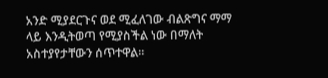አንድ ሚያደርጉና ወደ ሚፈለገው ብልጽግና ማማ ላይ እንዲትወጣ የሚያስችል ነው በማለት አስተያየታቸውን ሰጥተዋል።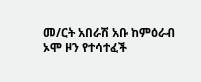መ/ርት አበራሽ አቡ ከምዕራብ ኦሞ ዞን የተሳተፈች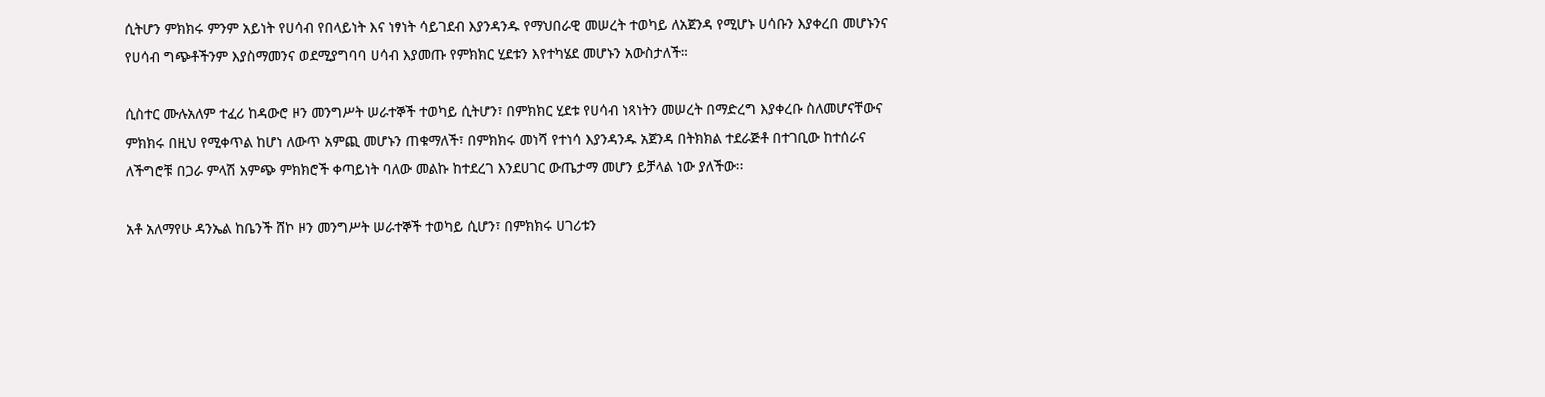ሲትሆን ምክክሩ ምንም አይነት የሀሳብ የበላይነት እና ነፃነት ሳይገደብ እያንዳንዱ የማህበራዊ መሠረት ተወካይ ለአጀንዳ የሚሆኑ ሀሳቡን እያቀረበ መሆኑንና የሀሳብ ግጭቶችንም እያስማመንና ወደሚያግባባ ሀሳብ እያመጡ የምክክር ሂደቱን እየተካሄደ መሆኑን አውስታለች።

ሲስተር ሙሉአለም ተፈሪ ከዳውሮ ዞን መንግሥት ሠራተኞች ተወካይ ሲትሆን፣ በምክክር ሂደቱ የሀሳብ ነጻነትን መሠረት በማድረግ እያቀረቡ ስለመሆናቸውና ምክክሩ በዚህ የሚቀጥል ከሆነ ለውጥ አምጪ መሆኑን ጠቁማለች፣ በምክክሩ መነሻ የተነሳ እያንዳንዱ አጀንዳ በትክክል ተደራጅቶ በተገቢው ከተሰራና ለችግሮቹ በጋራ ምላሽ አምጭ ምክክሮች ቀጣይነት ባለው መልኩ ከተደረገ እንደሀገር ውጤታማ መሆን ይቻላል ነው ያለችው፡፡

አቶ አለማየሁ ዳንኤል ከቤንች ሸኮ ዞን መንግሥት ሠራተኞች ተወካይ ሲሆን፣ በምክክሩ ሀገሪቱን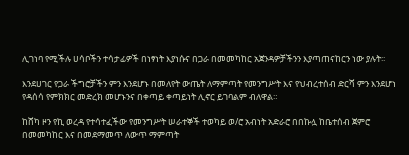ሊገነባ የሚችሉ ሀሳቦችን ተሳታፊዎች በነፃነት እያነሱና በጋራ በመመካከር አጀንዳዎቻችንን እያጣጠናከርን ነው ያሉት፡፡

እንደሀገር የጋራ ችግሮቻችን ምን እንደሆኑ በመለየት ውጤት ለማምጣት የመንግሥት እና የህብረተሰብ ድርሻ ምን እንደሆነ የዳሰሳ የምክክር መድረክ መሆኑንና በቀጣይ ቀጣይነት ሊኖር ይገባልም ብለዋል።

ከሸካ ዞን የኪ ወረዳ የተሳተፈችው የመንግሥት ሠራተኞች ተወካይ ወ/ሮ አብነት አድራሮ በበኩሏ ከቤተሰብ ጀምሮ በመመካከር እና በመደማመጥ ለውጥ ማምጣት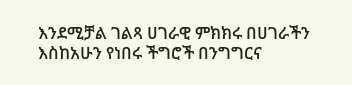እንደሚቻል ገልጻ ሀገራዊ ምክክሩ በሀገራችን እስከአሁን የነበሩ ችግሮች በንግግርና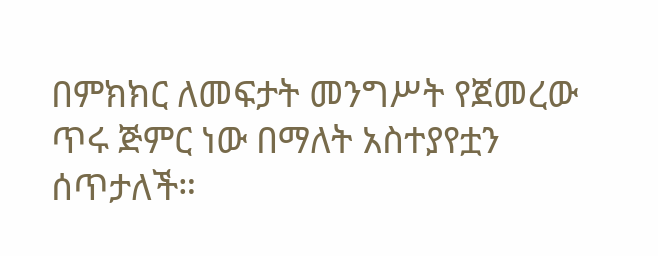በምክክር ለመፍታት መንግሥት የጀመረው ጥሩ ጅምር ነው በማለት አስተያየቷን ሰጥታለች።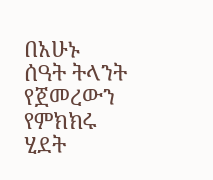በአሁኑ ሰዓት ትላንት የጀመረውን የምክክሩ ሂደት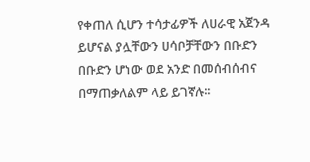የቀጠለ ሲሆን ተሳታፊዎች ለሀራዊ አጀንዳ ይሆናል ያሏቸውን ሀሳቦቻቸውን በቡድን በቡድን ሆነው ወደ አንድ በመሰብሰብና በማጠቃለልም ላይ ይገኛሉ፡፡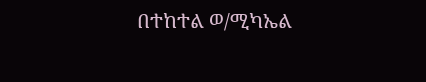በተከተል ወ/ሚካኤል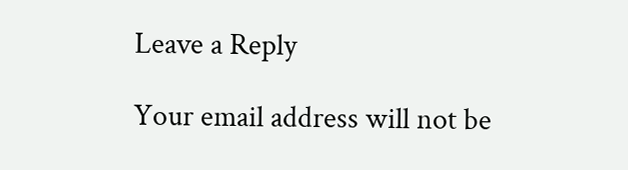Leave a Reply

Your email address will not be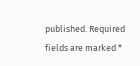published. Required fields are marked *